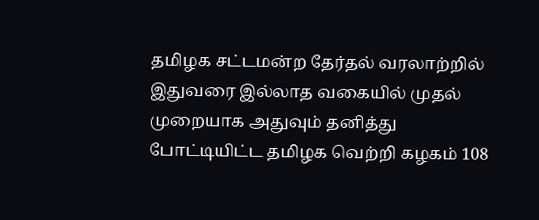தமிழக சட்டமன்ற தேர்தல் வரலாற்றில் இதுவரை இல்லாத வகையில் முதல் முறையாக அதுவும் தனித்து போட்டியிட்ட தமிழக வெற்றி கழகம் 108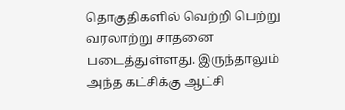தொகுதிகளில் வெற்றி பெற்று வரலாற்று சாதனை படைத்துள்ளது. இருந்தாலும் அந்த கட்சிக்கு ஆட்சி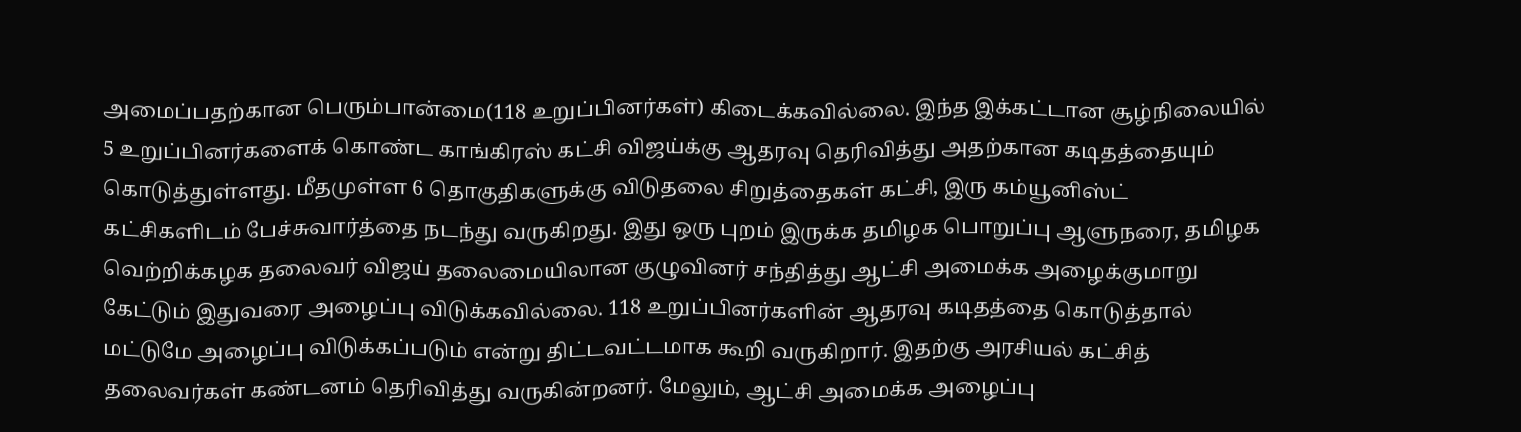அமைப்பதற்கான பெரும்பான்மை(118 உறுப்பினர்கள்) கிடைக்கவில்லை. இந்த இக்கட்டான சூழ்நிலையில் 5 உறுப்பினர்களைக் கொண்ட காங்கிரஸ் கட்சி விஜய்க்கு ஆதரவு தெரிவித்து அதற்கான கடிதத்தையும் கொடுத்துள்ளது. மீதமுள்ள 6 தொகுதிகளுக்கு விடுதலை சிறுத்தைகள் கட்சி, இரு கம்யூனிஸ்ட் கட்சிகளிடம் பேச்சுவார்த்தை நடந்து வருகிறது. இது ஒரு புறம் இருக்க தமிழக பொறுப்பு ஆளுநரை, தமிழக வெற்றிக்கழக தலைவர் விஜய் தலைமையிலான குழுவினர் சந்தித்து ஆட்சி அமைக்க அழைக்குமாறு கேட்டும் இதுவரை அழைப்பு விடுக்கவில்லை. 118 உறுப்பினர்களின் ஆதரவு கடிதத்தை கொடுத்தால் மட்டுமே அழைப்பு விடுக்கப்படும் என்று திட்டவட்டமாக கூறி வருகிறார். இதற்கு அரசியல் கட்சித் தலைவர்கள் கண்டனம் தெரிவித்து வருகின்றனர். மேலும், ஆட்சி அமைக்க அழைப்பு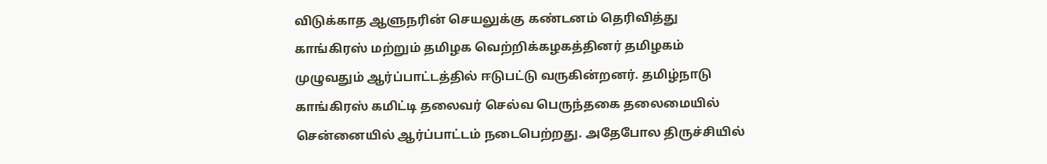விடுக்காத ஆளுநரின் செயலுக்கு கண்டனம் தெரிவித்து காங்கிரஸ் மற்றும் தமிழக வெற்றிக்கழகத்தினர் தமிழகம் முழுவதும் ஆர்ப்பாட்டத்தில் ஈடுபட்டு வருகின்றனர். தமிழ்நாடு காங்கிரஸ் கமிட்டி தலைவர் செல்வ பெருந்தகை தலைமையில் சென்னையில் ஆர்ப்பாட்டம் நடைபெற்றது. அதேபோல திருச்சியில்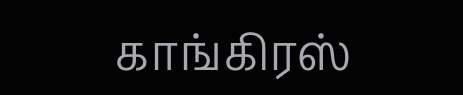காங்கிரஸ்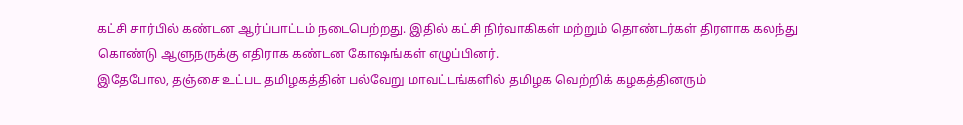கட்சி சார்பில் கண்டன ஆர்ப்பாட்டம் நடைபெற்றது. இதில் கட்சி நிர்வாகிகள் மற்றும் தொண்டர்கள் திரளாக கலந்து கொண்டு ஆளுநருக்கு எதிராக கண்டன கோஷங்கள் எழுப்பினர்.
இதேபோல, தஞ்சை உட்பட தமிழகத்தின் பல்வேறு மாவட்டங்களில் தமிழக வெற்றிக் கழகத்தினரும்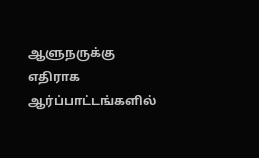ஆளுநருக்கு எதிராக ஆர்ப்பாட்டங்களில்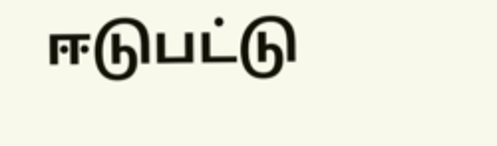ஈடுபட்டு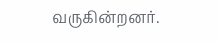வருகின்றனர்.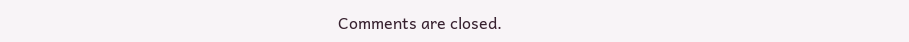Comments are closed.